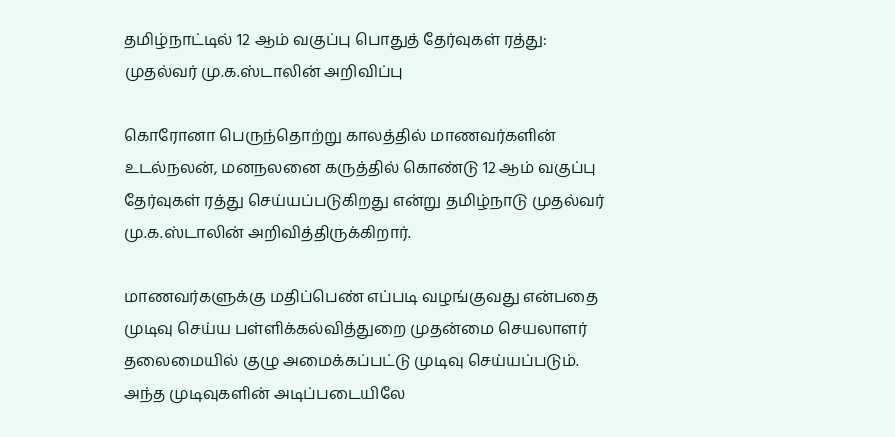தமிழ்நாட்டில் 12 ஆம் வகுப்பு பொதுத் தேர்வுகள் ரத்து: முதல்வர் மு.க.ஸ்டாலின் அறிவிப்பு

கொரோனா பெருந்தொற்று காலத்தில் மாணவர்களின் உடல்நலன், மனநலனை கருத்தில் கொண்டு 12 ஆம் வகுப்பு தேர்வுகள் ரத்து செய்யப்படுகிறது என்று தமிழ்நாடு முதல்வர் மு.க.ஸ்டாலின் அறிவித்திருக்கிறார்.

மாணவர்களுக்கு மதிப்பெண் எப்படி வழங்குவது என்பதை முடிவு செய்ய பள்ளிக்கல்வித்துறை முதன்மை செயலாளர் தலைமையில் குழு அமைக்கப்பட்டு முடிவு செய்யப்படும். அந்த முடிவுகளின் அடிப்படையிலே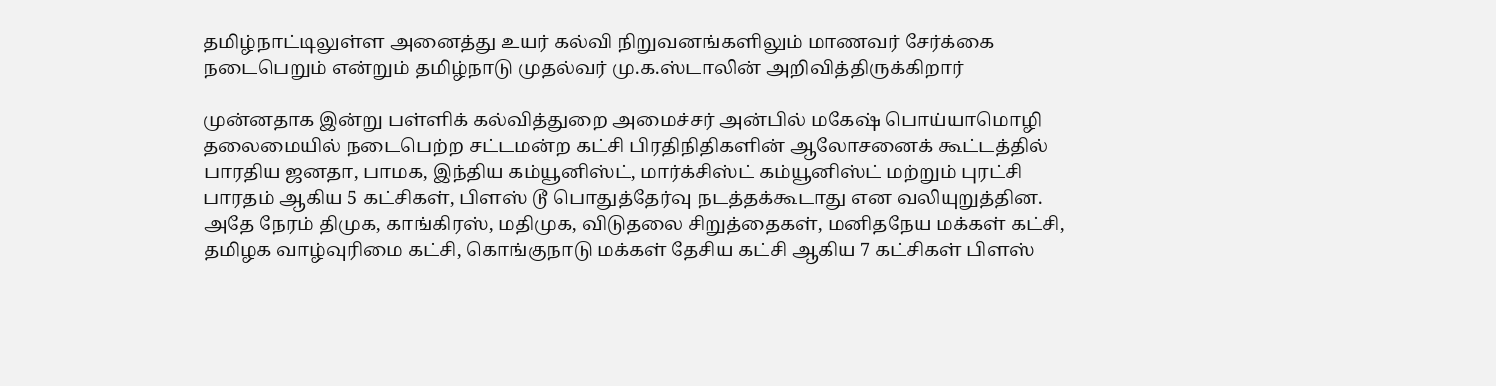தமிழ்நாட்டிலுள்ள அனைத்து உயர் கல்வி நிறுவனங்களிலும் மாணவர் சேர்க்கை நடைபெறும் என்றும் தமிழ்நாடு முதல்வர் மு.க.ஸ்டாலின் அறிவித்திருக்கிறார்

முன்னதாக இன்று பள்ளிக் கல்வித்துறை அமைச்சர் அன்பில் மகேஷ் பொய்யாமொழி தலைமையில் நடைபெற்ற சட்டமன்ற கட்சி பிரதிநிதிகளின் ஆலோசனைக் கூட்டத்தில் பாரதிய ஜனதா, பாமக, இந்திய கம்யூனிஸ்ட், மார்க்சிஸ்ட் கம்யூனிஸ்ட் மற்றும் புரட்சி பாரதம் ஆகிய 5 கட்சிகள், பிளஸ் டூ பொதுத்தேர்வு நடத்தக்கூடாது என வலியுறுத்தின. அதே நேரம் திமுக, காங்கிரஸ், மதிமுக, விடுதலை சிறுத்தைகள், மனிதநேய மக்கள் கட்சி, தமிழக வாழ்வுரிமை கட்சி, கொங்குநாடு மக்கள் தேசிய கட்சி ஆகிய 7 கட்சிகள் பிளஸ்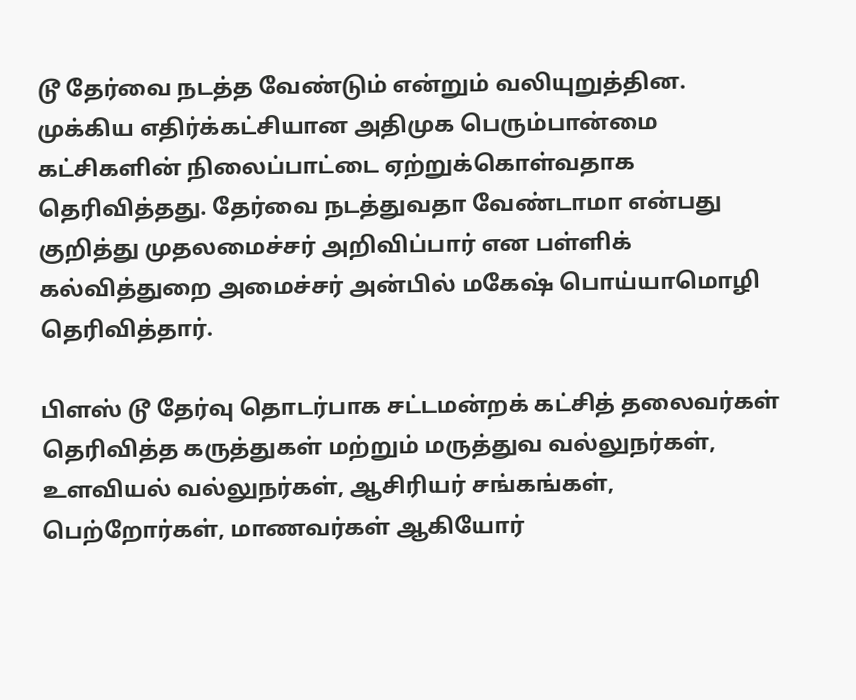டூ தேர்வை நடத்த வேண்டும் என்றும் வலியுறுத்தின. முக்கிய எதிர்க்கட்சியான அதிமுக பெரும்பான்மை கட்சிகளின் நிலைப்பாட்டை ஏற்றுக்கொள்வதாக தெரிவித்தது. தேர்வை நடத்துவதா வேண்டாமா என்பது குறித்து முதலமைச்சர் அறிவிப்பார் என பள்ளிக் கல்வித்துறை அமைச்சர் அன்பில் மகேஷ் பொய்யாமொழி தெரிவித்தார்.

பிளஸ் டூ தேர்வு தொடர்பாக சட்டமன்றக் கட்சித் தலைவர்கள் தெரிவித்த கருத்துகள் மற்றும் மருத்துவ வல்லுநர்கள், உளவியல் வல்லுநர்கள், ஆசிரியர் சங்கங்கள், பெற்றோர்கள், மாணவர்கள் ஆகியோர்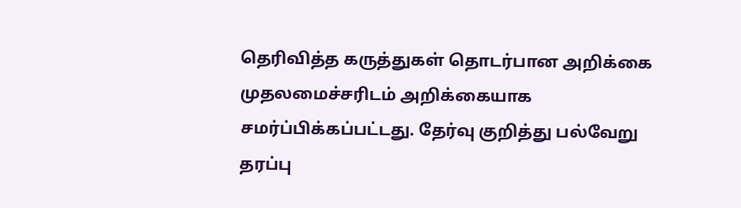தெரிவித்த கருத்துகள் தொடர்பான அறிக்கை முதலமைச்சரிடம் அறிக்கையாக சமர்ப்பிக்கப்பட்டது. தேர்வு குறித்து பல்வேறு தரப்பு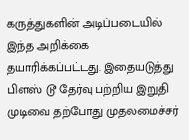கருத்துகளின் அடிப்படையில் இந்த அறிக்கை தயாரிக்கப்பட்டது. இதையடுத்து பிளஸ் டூ தேர்வு பற்றிய இறுதி முடிவை தற்போது முதலமைச்சர்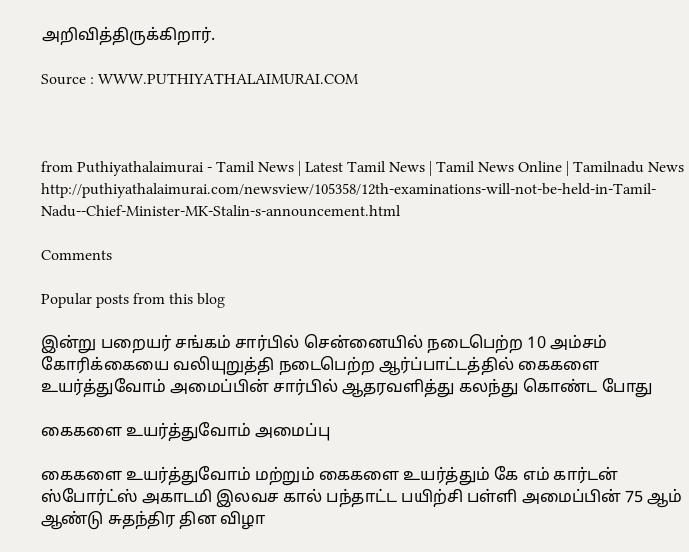அறிவித்திருக்கிறார்.

Source : WWW.PUTHIYATHALAIMURAI.COM



from Puthiyathalaimurai - Tamil News | Latest Tamil News | Tamil News Online | Tamilnadu News http://puthiyathalaimurai.com/newsview/105358/12th-examinations-will-not-be-held-in-Tamil-Nadu--Chief-Minister-MK-Stalin-s-announcement.html

Comments

Popular posts from this blog

இன்று பறையர் சங்கம் சார்பில் சென்னையில் நடைபெற்ற 10 அம்சம் கோரிக்கையை வலியுறுத்தி நடைபெற்ற ஆர்ப்பாட்டத்தில் கைகளை உயர்த்துவோம் அமைப்பின் சார்பில் ஆதரவளித்து கலந்து கொண்ட போது

கைகளை உயர்த்துவோம் அமைப்பு

கைகளை உயர்த்துவோம் மற்றும் கைகளை உயர்த்தும் கே எம் கார்டன் ஸ்போர்ட்ஸ் அகாடமி இலவச கால் பந்தாட்ட பயிற்சி பள்ளி அமைப்பின் 75 ஆம் ஆண்டு சுதந்திர தின விழா